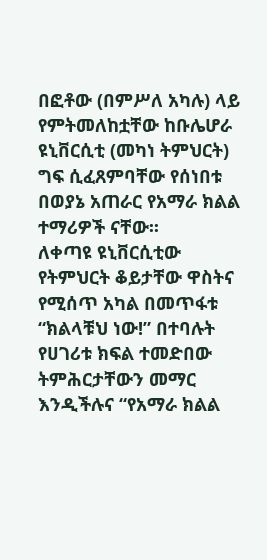በፎቶው (በምሥለ አካሉ) ላይ የምትመለከቷቸው ከቡሌሆራ ዩኒቨርሲቲ (መካነ ትምህርት) ግፍ ሲፈጸምባቸው የሰነበቱ በወያኔ አጠራር የአማራ ክልል ተማሪዎች ናቸው፡፡
ለቀጣዩ ዩኒቨርሲቲው የትምህርት ቆይታቸው ዋስትና የሚሰጥ አካል በመጥፋቱ “ክልላቹህ ነው!” በተባሉት የሀገሪቱ ክፍል ተመድበው ትምሕርታቸውን መማር እንዲችሉና “የአማራ ክልል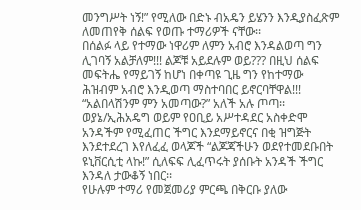መንግሥት ነኝ!” የሚለው በድኑ ብአዴን ይሄንን እንዲያስፈጽም ለመጠየቅ ሰልፍ የወጡ ተማሪዎች ናቸው፡፡
በሰልፉ ላይ የተማው ነዋሪም ለምን አብሮ እንዳልወጣ ግን ሊገባኝ አልቻለም!!! ልጆቹ አይደሉም ወይ??? በዚህ ሰልፍ መፍትሔ የማይገኝ ከሆነ በቀጣዩ ጊዜ ግን የከተማው ሕዝብም አብሮ እንዲወጣ ማስተባበር ይኖርባቸዋል!!!
“አልበላሽንም ምን አመጣው?” አለች አሉ ጦጣ፡፡ ወያኔ/ኢሕአዴግ ወይም የዐቢይ አሥተዳደር አስቀድሞ አንዳችም የሚፈጠር ችግር እንደማይኖርና በቂ ዝግጅት እንደተደረገ እየለፈፈ ወላጆች “ልጆጃችሁን ወደየተመደቡበት ዩኒቨርሲቲ ላኩ!” ሲለፍፍ ሊፈጥሩት ያሰቡት አንዳች ችግር እንዳለ ታውቆኝ ነበር፡፡
የሁሉም ተማሪ የመጀመሪያ ምርጫ በቅርቡ ያለው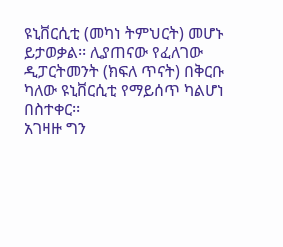ዩኒቨርሲቲ (መካነ ትምህርት) መሆኑ ይታወቃል፡፡ ሊያጠናው የፈለገው ዲፓርትመንት (ክፍለ ጥናት) በቅርቡ ካለው ዩኒቨርሲቲ የማይሰጥ ካልሆነ በስተቀር፡፡
አገዛዙ ግን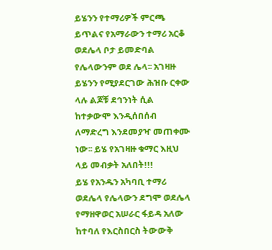ይሄንን የተማሪዎች ምርጫ ይጥልና የአማራውን ተማሪ አርቆ ወደሌላ ቦታ ይመድባል የሌላውንም ወደ ሌላ፡፡ አገዛዙ ይሄንን የሚያደርገው ሕዝቡ ርቀው ላሉ ልጆቹ ደኅንነት ሲል ከተቃውሞ እንዲሰበሰብ ለማድረግ እንደመያዣ መጠቀሙ ነው፡፡ ይሄ የአገዛዙ ቁማር እዚህ ላይ መብቃት አለበት!!!
ይሄ የአንዱን አካባቢ ተማሪ ወደሌላ የሌላውን ደግሞ ወደሌላ የማዘዋወር አሠራር ፋይዳ አለው ከተባለ የእርስበርስ ትውውቅ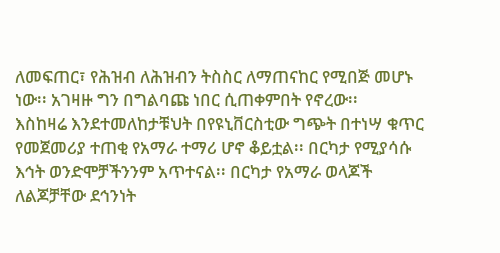ለመፍጠር፣ የሕዝብ ለሕዝብን ትስስር ለማጠናከር የሚበጅ መሆኑ ነው፡፡ አገዛዙ ግን በግልባጩ ነበር ሲጠቀምበት የኖረው፡፡
እስከዛሬ እንደተመለከታቹህት በየዩኒቨርስቲው ግጭት በተነሣ ቁጥር የመጀመሪያ ተጠቂ የአማራ ተማሪ ሆኖ ቆይቷል፡፡ በርካታ የሚያሳሱ እኅት ወንድሞቻችንንም አጥተናል፡፡ በርካታ የአማራ ወላጆች ለልጆቻቸው ደኅንነት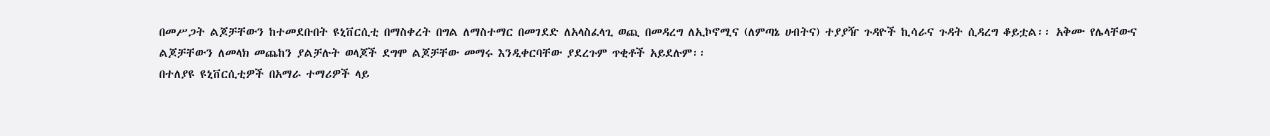በመሥጋት ልጆቻቸውን ከተመደቡበት ዩኒቨርሲቲ በማስቀረት በግል ለማስተማር በመገደድ ለአላስፈላጊ ወጪ በመዳረግ ለኢኮኖሚና (ለምጣኔ ሀብትና) ተያያዥ ጉዳዮች ኪሳራና ጉዳት ሲዳረግ ቆይቷል፡፡ አቅሙ የሌላቸውና ልጆቻቸውን ለመላክ መጨከን ያልቻሉት ወላጆች ደግሞ ልጆቻቸው መማሩ እንዲቀርባቸው ያደረጉም ጥቂቶች አይደሉም፡፡
በተለያዩ ዩኒቨርሲቲዎች በአማራ ተማሪዎች ላይ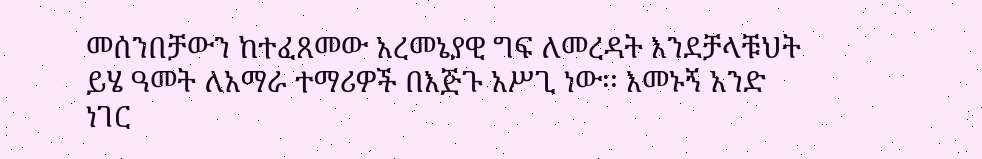መሰንበቻውን ከተፈጸመው አረመኔያዊ ግፍ ለመረዳት እንደቻላቹህት ይሄ ዓመት ለአማራ ተማሪዎች በእጅጉ አሥጊ ነው፡፡ እመኑኝ አንድ ነገር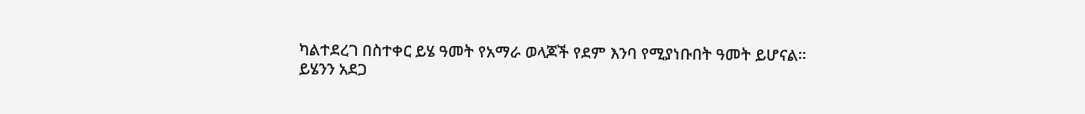ካልተደረገ በስተቀር ይሄ ዓመት የአማራ ወላጆች የደም እንባ የሚያነቡበት ዓመት ይሆናል፡፡
ይሄንን አደጋ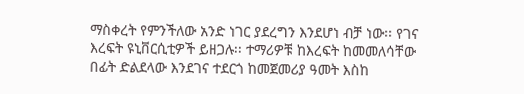ማስቀረት የምንችለው አንድ ነገር ያደረግን እንደሆነ ብቻ ነው፡፡ የገና እረፍት ዩኒቨርሲቲዎች ይዘጋሉ፡፡ ተማሪዎቹ ከእረፍት ከመመለሳቸው በፊት ድልደላው እንደገና ተደርጎ ከመጀመሪያ ዓመት እስከ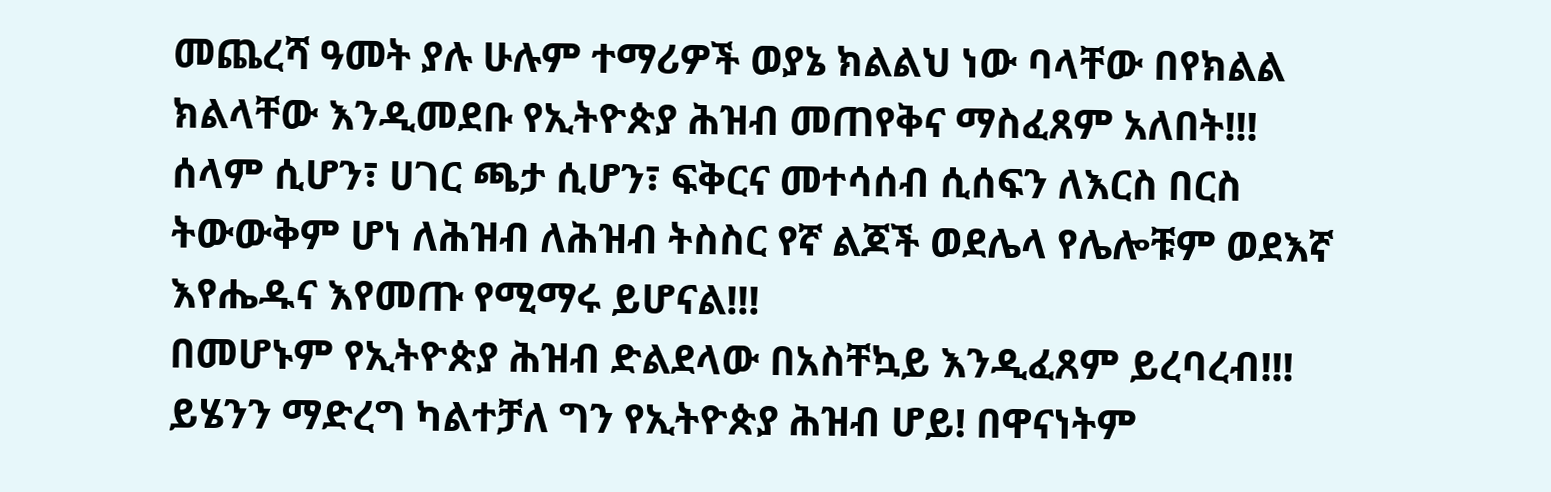መጨረሻ ዓመት ያሉ ሁሉም ተማሪዎች ወያኔ ክልልህ ነው ባላቸው በየክልል ክልላቸው እንዲመደቡ የኢትዮጵያ ሕዝብ መጠየቅና ማስፈጸም አለበት!!!
ሰላም ሲሆን፣ ሀገር ጫታ ሲሆን፣ ፍቅርና መተሳሰብ ሲሰፍን ለእርስ በርስ ትውውቅም ሆነ ለሕዝብ ለሕዝብ ትስስር የኛ ልጆች ወደሌላ የሌሎቹም ወደእኛ እየሔዱና እየመጡ የሚማሩ ይሆናል!!!
በመሆኑም የኢትዮጵያ ሕዝብ ድልደላው በአስቸኳይ እንዲፈጸም ይረባረብ!!! ይሄንን ማድረግ ካልተቻለ ግን የኢትዮጵያ ሕዝብ ሆይ! በዋናነትም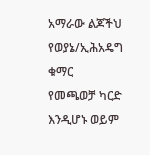አማራው ልጆችህ የወያኔ/ኢሕአዴግ ቁማር የመጫወቻ ካርድ እንዲሆኑ ወይም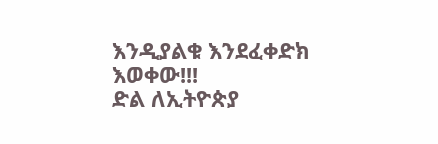እንዲያልቁ እንደፈቀድክ እወቀው!!!
ድል ለኢትዮጵያ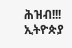ሕዝብ!!! ኢትዮጵያ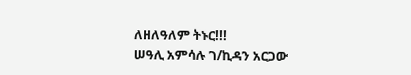ለዘለዓለም ትኑር!!!
ሠዓሊ አምሳሉ ገ/ኪዳን አርጋው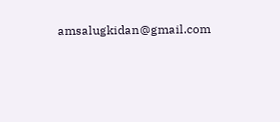amsalugkidan@gmail.com